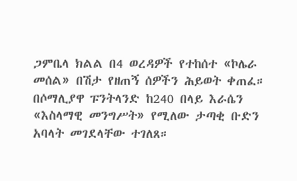ጋምቤላ ክልል በ4 ወረዳዎች የተከሰተ «ኮሌራ መሰል» በሽታ የዘጠኝ ሰዎችን ሕይወት ቀጠፈ።
በሶማሊያዋ ፑንትላንድ ከ240 በላይ እራሴን «እስላማዊ መንግሥት» የሚለው ታጣቂ ቡድን አባላት መገደላቸው ተገለጸ።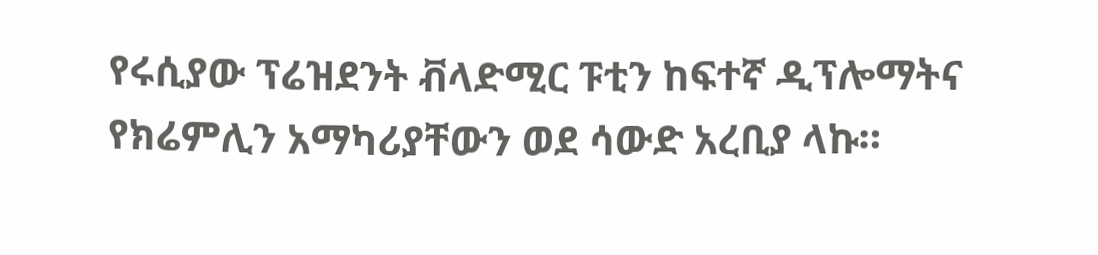የሩሲያው ፕሬዝደንት ቭላድሚር ፑቲን ከፍተኛ ዲፕሎማትና የክሬምሊን አማካሪያቸውን ወደ ሳውድ አረቢያ ላኩ።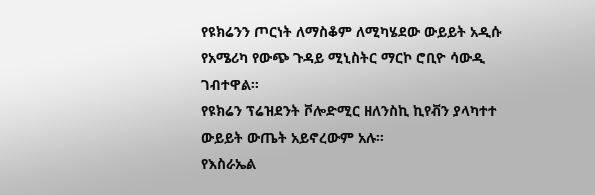የዩክሬንን ጦርነት ለማስቆም ለሚካሄደው ውይይት አዲሱ የአሜሪካ የውጭ ጉዳይ ሚኒስትር ማርኮ ሮቢዮ ሳውዲ ገብተዋል።
የዩክሬን ፕሬዝደንት ቮሎድሚር ዘለንስኪ ኪየቭን ያላካተተ ውይይት ውጤት አይኖረውም አሉ።
የእስራኤል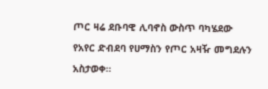ጦር ዛሬ ደቡባዊ ሊባኖስ ውስጥ ባካሄደው የአየር ድብደባ የሀማስን የጦር አዛዥ መግደሉን አስታወቀ።